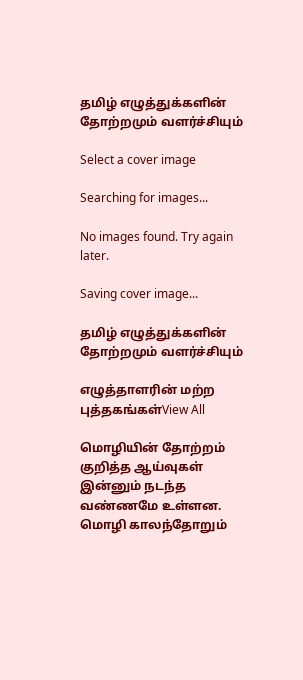தமிழ் எழுத்துக்களின் தோற்றமும் வளர்ச்சியும்

Select a cover image

Searching for images...

No images found. Try again later.

Saving cover image...

தமிழ் எழுத்துக்களின் தோற்றமும் வளர்ச்சியும்

எழுத்தாளரின் மற்ற புத்தகங்கள்View All

மொழியின் தோற்றம் குறித்த ஆய்வுகள் இன்னும் நடந்த வண்ணமே உள்ளன. மொழி காலந்தோறும்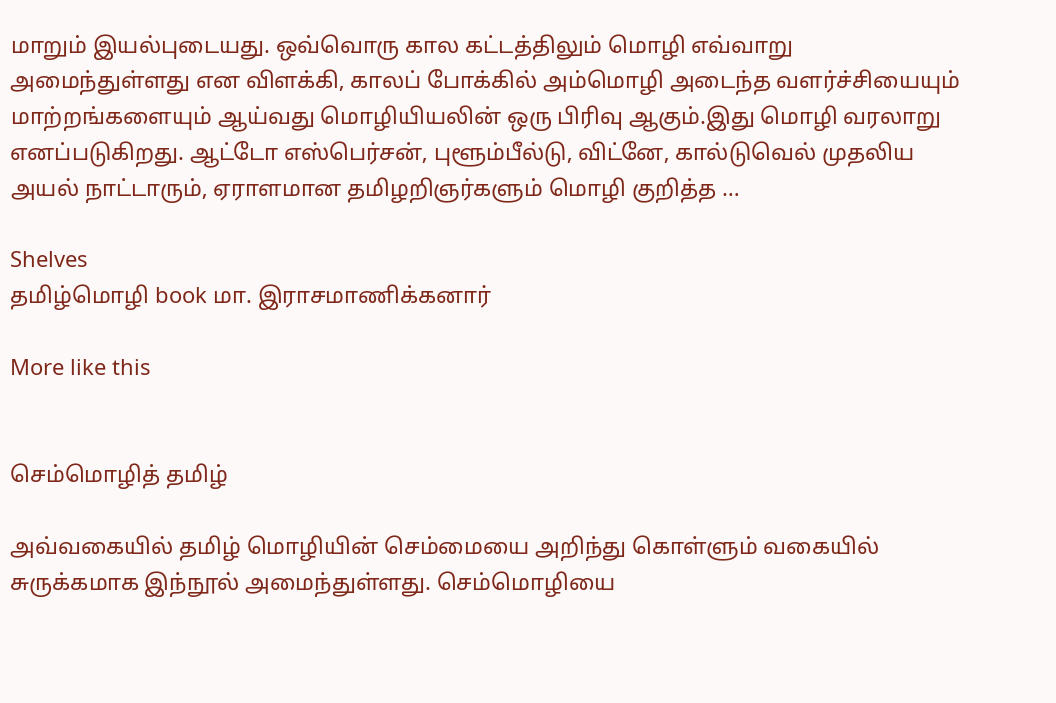மாறும் இயல்புடையது. ஒவ்வொரு கால கட்டத்திலும் மொழி எவ்வாறு அமைந்துள்ளது என விளக்கி, காலப் போக்கில் அம்மொழி அடைந்த வளர்ச்சியையும் மாற்றங்களையும் ஆய்வது மொழியியலின் ஒரு பிரிவு ஆகும்.இது மொழி வரலாறு எனப்படுகிறது. ஆட்டோ எஸ்பெர்சன், புளூம்பீல்டு, விட்னே, கால்டுவெல் முதலிய அயல் நாட்டாரும், ஏராளமான தமிழறிஞர்களும் மொழி குறித்த …

Shelves
தமிழ்மொழி book மா. இராசமாணிக்கனார்

More like this


செம்மொழித் தமிழ்

அவ்வகையில் தமிழ் மொழியின் செம்மையை அறிந்து கொள்ளும் வகையில் சுருக்கமாக இந்நூல் அமைந்துள்ளது. செம்மொழியை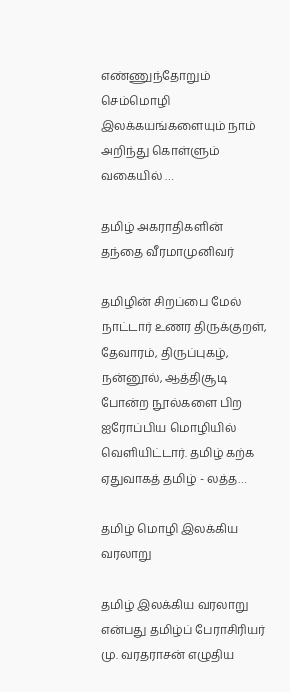எண்ணுந்தோறும் செம்மொழி இலக்கயங்களையும் நாம் அறிந்து கொள்ளும் வகையில் …

தமிழ் அகராதிகளின் தந்தை வீரமாமுனிவர்

தமிழின் சிறப்பை மேல் நாட்டார் உணர திருக்குறள், தேவாரம், திருப்புகழ், நன்னூல், ஆத்திசூடி போன்ற நூல்களை பிற ஐரோப்பிய மொழியில் வெளியிட்டார். தமிழ் கற்க ஏதுவாகத் தமிழ் - லத்த…

தமிழ் மொழி இலக்கிய வரலாறு

தமிழ் இலக்கிய வரலாறு என்பது தமிழ்ப் பேராசிரியர் மு. வரதராசன் எழுதிய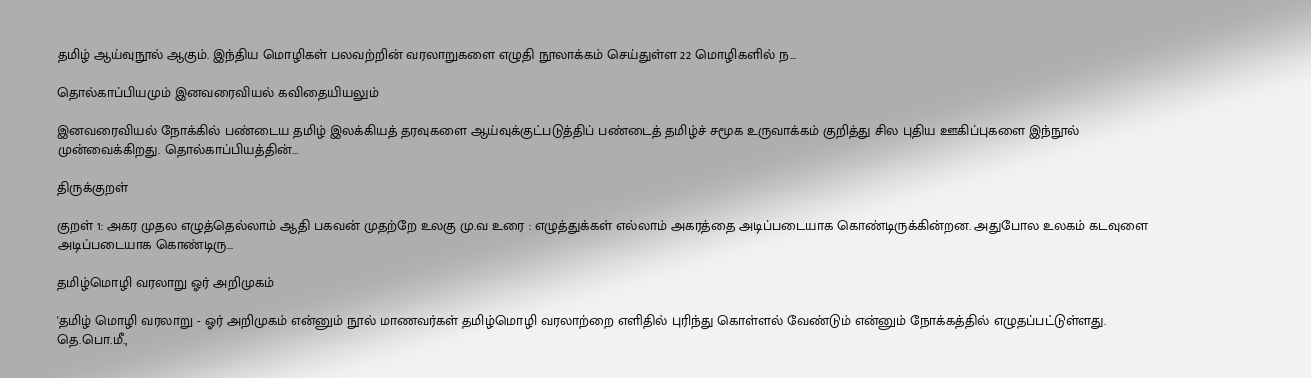தமிழ் ஆய்வுநூல் ஆகும். இந்திய மொழிகள் பலவற்றின் வரலாறுகளை எழுதி நூலாக்கம் செய்துள்ள 22 மொழிகளில் ந…

தொல்காப்பியமும் இனவரைவியல் கவிதையியலும்

இனவரைவியல் நோக்கில் பண்டைய தமிழ் இலக்கியத் தரவுகளை ஆய்வுக்குட்படுத்திப் பண்டைத் தமிழ்ச் சமூக உருவாக்கம் குறித்து சில புதிய ஊகிப்புகளை இந்நூல் முன்வைக்கிறது. தொல்காப்பியத்தின்…

திருக்குறள்

குறள் 1: அகர முதல எழுத்தெல்லாம் ஆதி பகவன் முதற்றே உலகு மு.வ உரை : எழுத்துக்கள் எல்லாம் அகரத்தை அடிப்படையாக கொண்டிருக்கின்றன. அதுபோல உலகம் கடவுளை அடிப்படையாக கொண்டிரு…

தமிழ்மொழி வரலாறு ஓர் அறிமுகம்

'தமிழ் மொழி வரலாறு - ஓர் அறிமுகம் என்னும் நூல் மாணவர்கள் தமிழ்மொழி வரலாற்றை எளிதில் புரிந்து கொள்ளல் வேண்டும் என்னும் நோக்கத்தில் எழுதப்பட்டுள்ளது. தெ.பொ.மீ.,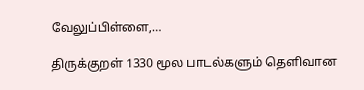வேலுப்பிள்ளை,…

திருக்குறள் 1330 மூல பாடல்களும் தெளிவான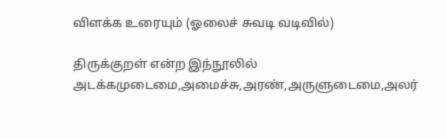விளக்க உரையும் (ஓலைச் சுவடி வடிவில்)

திருக்குறள் என்ற இந்நூலில் அடக்கமுடைமை,அமைச்சு,அரண்,அருளுடைமை,அலர்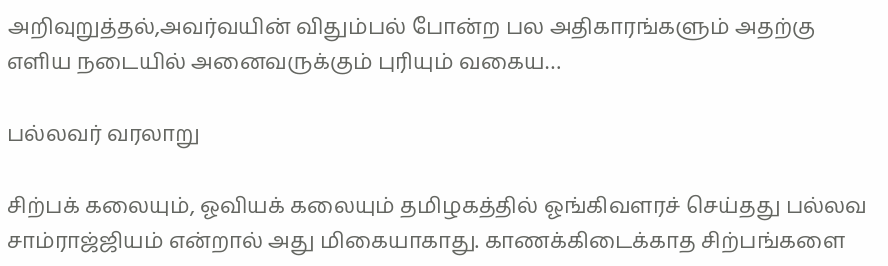அறிவுறுத்தல்,அவர்வயின் விதும்பல் போன்ற பல அதிகாரங்களும் அதற்கு எளிய நடையில் அனைவருக்கும் புரியும் வகைய…

பல்லவர் வரலாறு

சிற்பக் கலையும், ஓவியக் கலையும் தமிழகத்தில் ஓங்கிவளரச் செய்தது பல்லவ சாம்ராஜ்ஜியம் என்றால் அது மிகையாகாது. காணக்கிடைக்காத சிற்பங்களை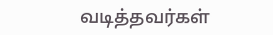வடித்தவர்கள்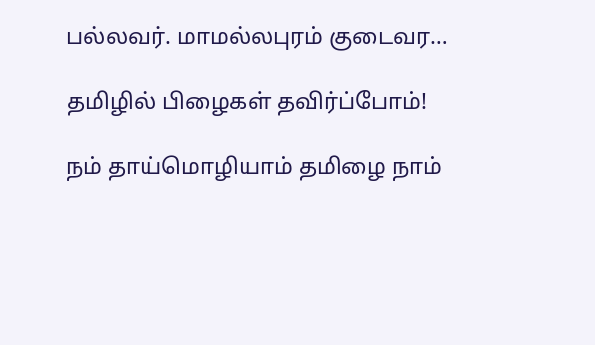பல்லவர். மாமல்லபுரம் குடைவர…

தமிழில் பிழைகள் தவிர்ப்போம்!

நம் தாய்மொழியாம் தமிழை நாம்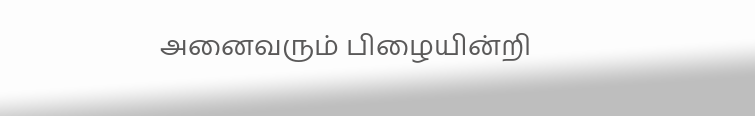அனைவரும் பிழையின்றி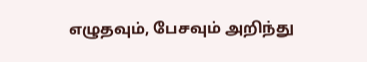எழுதவும், பேசவும் அறிந்து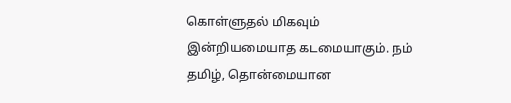கொள்ளுதல் மிகவும் இன்றியமையாத கடமையாகும். நம் தமிழ், தொன்மையான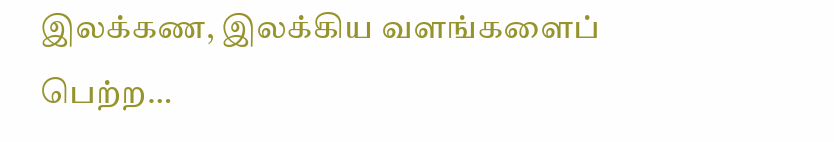இலக்கண, இலக்கிய வளங்களைப் பெற்ற…